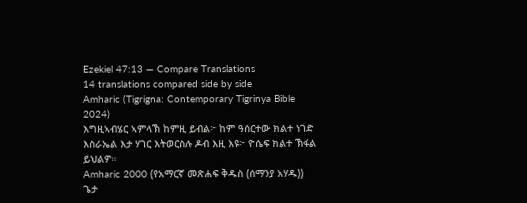Ezekiel 47:13 — Compare Translations
14 translations compared side by side
Amharic (Tigrigna: Contemporary Tigrinya Bible 2024)
እግዚኣብሄር ኣምላኽ ከምዚ ይብል፦ ከም ዓሰርተው ክልተ ነገድ እስራኤል እታ ሃገር እትወርስሉ ዶብ እዚ እዩ፦ ዮሴፍ ክልተ ኽፋል ይህልዎ።
Amharic 2000 (የአማርኛ መጽሐፍ ቅዱስ (ሰማንያ አሃዱ))
ጌታ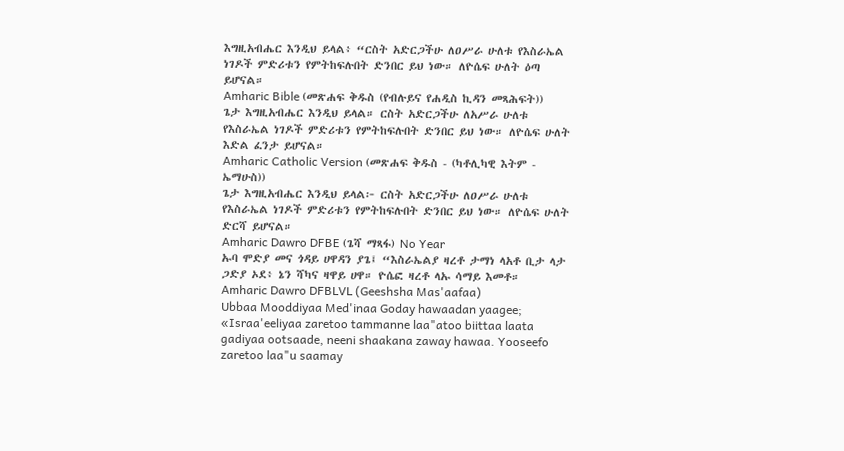እግዚአብሔር እንዲህ ይላል፥ “ርስት አድርጋችሁ ለዐሥራ ሁለቱ የእስራኤል ነገዶች ምድሪቱን የምትከፍሉበት ድንበር ይህ ነው። ለዮሴፍ ሁለት ዕጣ ይሆናል።
Amharic Bible (መጽሐፍ ቅዱስ (የብሉይና የሐዲስ ኪዳን መጻሕፍት))
ጌታ እግዚአብሔር እንዲህ ይላል። ርስት አድርጋችሁ ለአሥራ ሁለቱ የእስራኤል ነገዶች ምድሪቱን የምትከፍሉበት ድንበር ይህ ነው። ለዮሴፍ ሁለት እድል ፈንታ ይሆናል።
Amharic Catholic Version (መጽሐፍ ቅዱስ - (ካቶሊካዊ እትም - ኤማሁስ))
ጌታ እግዚአብሔር እንዲህ ይላል፦ ርስት አድርጋችሁ ለዐሥራ ሁለቱ የእስራኤል ነገዶች ምድሪቱን የምትከፍሉበት ድንበር ይህ ነው። ለዮሴፍ ሁለት ድርሻ ይሆናል።
Amharic Dawro DFBE (ጌሻ ማጻፋ) No Year
ኡባ ሞድያ መና ጎዳይ ሀዋዳን ያጌ፤ “እስራኤልያ ዛረቶ ታማነ ላአቶ ቢታ ላታ ጋድያ ኦደ፥ ኔን ሻካና ዛዋይ ሀዋ። ዮሴፎ ዛረቶ ላኡ ሳማይ እመቶ።
Amharic Dawro DFBLVL (Geeshsha Mas'aafaa)
Ubbaa Mooddiyaa Med'inaa Goday hawaadan yaagee; «Israa'eeliyaa zaretoo tammanne laa"atoo biittaa laata gadiyaa ootsaade, neeni shaakana zaway hawaa. Yooseefo zaretoo laa"u saamay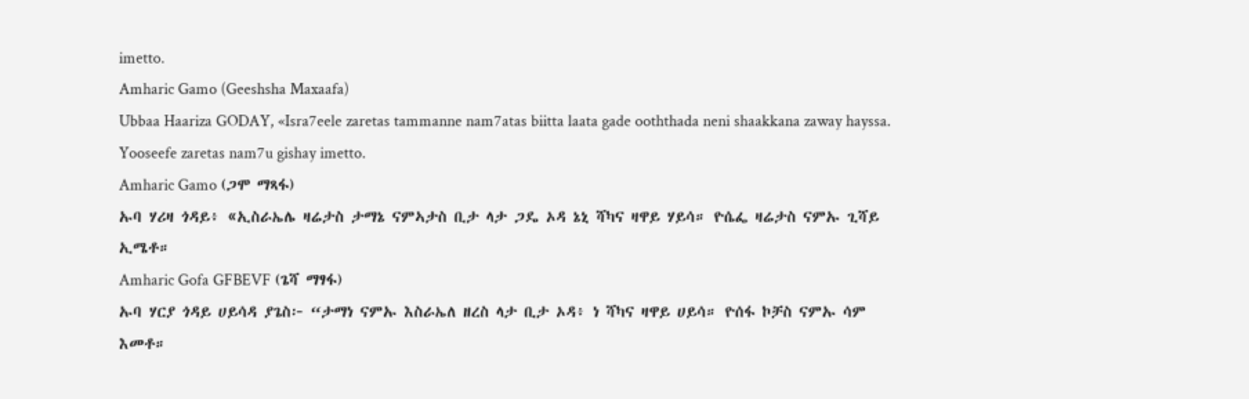imetto.
Amharic Gamo (Geeshsha Maxaafa)
Ubbaa Haariza GODAY, «Isra7eele zaretas tammanne nam7atas biitta laata gade ooththada neni shaakkana zaway hayssa. Yooseefe zaretas nam7u gishay imetto.
Amharic Gamo (ጋሞ ማጻፋ)
ኡባ ሃሪዛ ጎዳይ፥ «ኢስራኤሌ ዛሬታስ ታማኔ ናምኣታስ ቢታ ላታ ጋዴ ኦዳ ኔኒ ሻካና ዛዋይ ሃይሳ። ዮሴፌ ዛሬታስ ናምኡ ጊሻይ ኢሜቶ።
Amharic Gofa GFBEVF (ጌሻ ማፃፋ)
ኡባ ሃርያ ጎዳይ ሀይሳዳ ያጌስ፦ “ታማነ ናምኡ እስራኤለ ዘረስ ላታ ቢታ ኦዳ፥ ነ ሻካና ዛዋይ ሀይሳ። ዮሰፋ ኮቻስ ናምኡ ሳም እመቶ።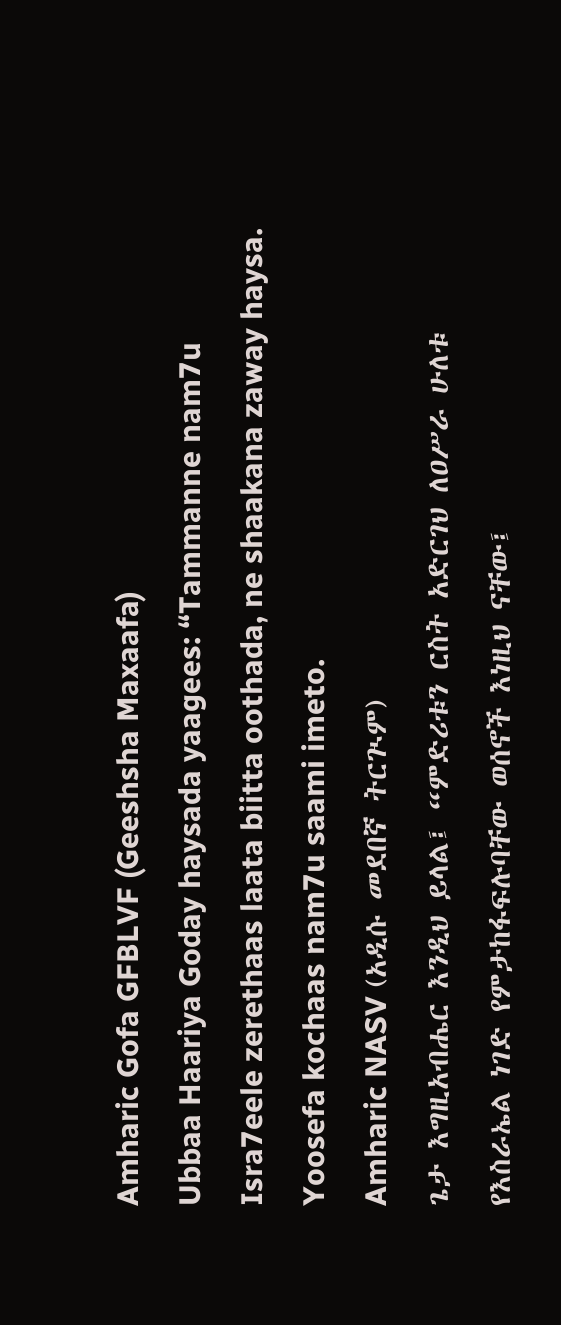Amharic Gofa GFBLVF (Geeshsha Maxaafa)
Ubbaa Haariya Goday haysada yaagees: “Tammanne nam7u Isra7eele zerethaas laata biitta oothada, ne shaakana zaway haysa. Yoosefa kochaas nam7u saami imeto.
Amharic NASV (አዲሱ መደበኛ ትርጒም)
ጌታ እግዚአብሔር እንዲህ ይላል፤ “ምድሪቱን ርስት አድርገህ ለዐሥራ ሁለቱ የእስራኤል ነገድ የምታከፋፍሉባቸው ወሰኖች እነዚህ ናቸው፤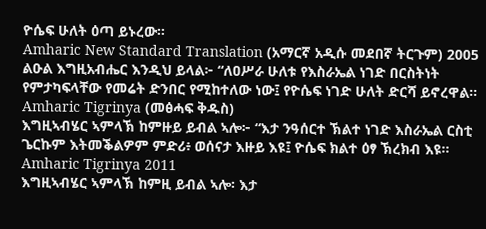ዮሴፍ ሁለት ዕጣ ይኑረው።
Amharic New Standard Translation (አማርኛ አዲሱ መደበኛ ትርጉም) 2005
ልዑል እግዚአብሔር እንዲህ ይላል፦ “ለዐሥራ ሁለቱ የእስራኤል ነገድ በርስትነት የምታካፍላቸው የመሬት ድንበር የሚከተለው ነው፤ የዮሴፍ ነገድ ሁለት ድርሻ ይኖረዋል።
Amharic Tigrinya (መፅሓፍ ቅዱስ)
እግዚኣብሄር ኣምላኽ ከምዙይ ይብል ኣሎ፦ “እታ ንዓሰርተ ኽልተ ነገድ እስራኤል ርስቲ ጌርኩም እትመቕልዎም ምድሪ፥ ወሰናታ እዙይ እዩ፤ ዮሴፍ ክልተ ዕፃ ኽረክብ እዩ።
Amharic Tigrinya 2011
እግዚኣብሄር ኣምላኽ ከምዚ ይብል ኣሎ፡ እታ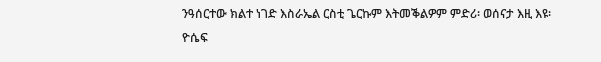ንዓሰርተው ክልተ ነገድ እስራኤል ርስቲ ጌርኩም እትመቕልዎም ምድሪ፡ ወሰናታ እዚ እዩ፡ ዮሴፍ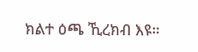ክልተ ዕጫ ኺረክብ እዩ።